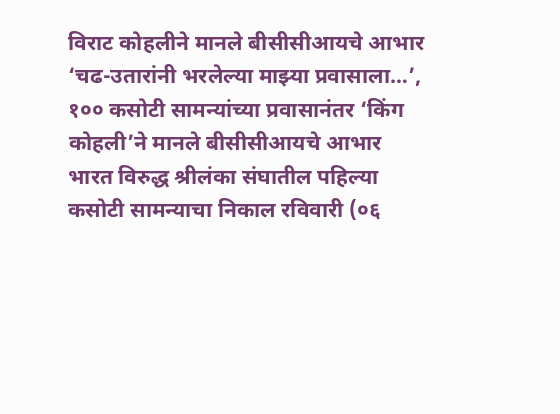विराट कोहलीने मानले बीसीसीआयचे आभार
‘चढ-उतारांनी भरलेल्या माझ्या प्रवासाला…’, १०० कसोटी सामन्यांच्या प्रवासानंतर ‘किंग कोहली’ने मानले बीसीसीआयचे आभार
भारत विरुद्ध श्रीलंका संघातील पहिल्या कसोटी सामन्याचा निकाल रविवारी (०६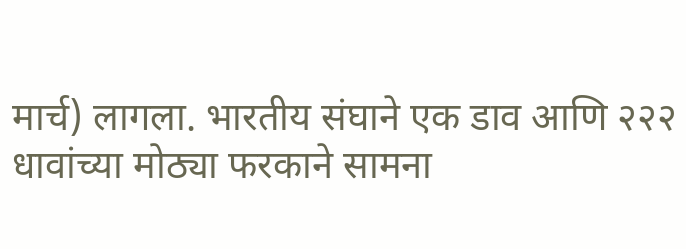मार्च) लागला. भारतीय संघाने एक डाव आणि २२२ धावांच्या मोठ्या फरकाने सामना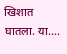खिशात घातला. या....